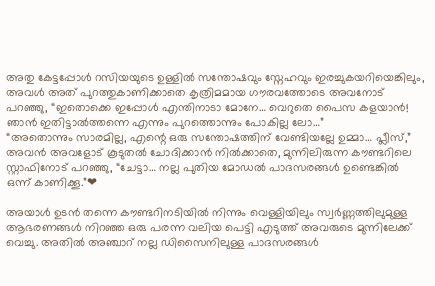അതു കേട്ടപ്പോൾ റസിയയുടെ ഉള്ളിൽ സന്തോഷവും സ്നേഹവും ഇരച്ചുകയറിയെങ്കിലും, അവൾ അത് പുറത്തുകാണിക്കാതെ കൃത്രിമമായ ഗൗരവത്തോടെ അവനോട് പറഞ്ഞു, “ഇതൊക്കെ ഇപ്പോൾ എന്തിനാടാ മോനേ… വെറുതെ പൈസ കളയാൻ! ഞാൻ ഇതിട്ടാൽത്തന്നെ എന്നും പുറത്തൊന്നും പോകില്ല ലോ…”
“അതൊന്നും സാരമില്ല, എന്റെ ഒരു സന്തോഷത്തിന് വേണ്ടിയല്ലേ ഉമ്മാ… പ്ലീസ്,” അവൻ അവളോട് കൂടുതൽ ചോദിക്കാൻ നിൽക്കാതെ, മുന്നിലിരുന്ന കൗണ്ടറിലെ സ്റ്റാഫിനോട് പറഞ്ഞു, “ചേട്ടാ… നല്ല പുതിയ മോഡൽ പാദസരങ്ങൾ ഉണ്ടെങ്കിൽ ഒന്ന് കാണിക്കൂ.”❤

അയാൾ ഉടൻ തന്നെ കൗണ്ടറിനടിയിൽ നിന്നും വെള്ളിയിലും സ്വർണ്ണത്തിലുമുള്ള ആഭരണങ്ങൾ നിറഞ്ഞ ഒരു പരന്ന വലിയ പെട്ടി എടുത്ത് അവരുടെ മുന്നിലേക്ക് വെച്ചു. അതിൽ അഞ്ചാറ് നല്ല ഡിസൈനിലുള്ള പാദസരങ്ങൾ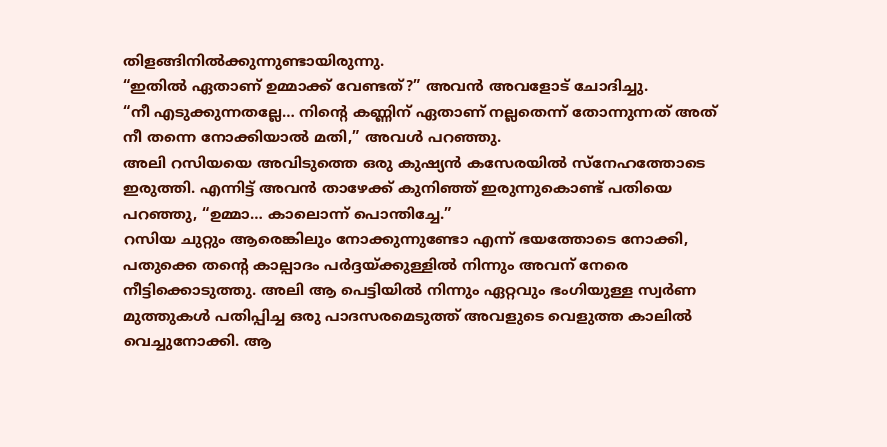തിളങ്ങിനിൽക്കുന്നുണ്ടായിരുന്നു.
“ഇതിൽ ഏതാണ് ഉമ്മാക്ക് വേണ്ടത്?” അവൻ അവളോട് ചോദിച്ചു.
“നീ എടുക്കുന്നതല്ലേ… നിന്റെ കണ്ണിന് ഏതാണ് നല്ലതെന്ന് തോന്നുന്നത് അത് നീ തന്നെ നോക്കിയാൽ മതി,” അവൾ പറഞ്ഞു.
അലി റസിയയെ അവിടുത്തെ ഒരു കുഷ്യൻ കസേരയിൽ സ്നേഹത്തോടെ ഇരുത്തി. എന്നിട്ട് അവൻ താഴേക്ക് കുനിഞ്ഞ് ഇരുന്നുകൊണ്ട് പതിയെ പറഞ്ഞു, “ഉമ്മാ… കാലൊന്ന് പൊന്തിച്ചേ.”
റസിയ ചുറ്റും ആരെങ്കിലും നോക്കുന്നുണ്ടോ എന്ന് ഭയത്തോടെ നോക്കി, പതുക്കെ തന്റെ കാല്പാദം പർദ്ദയ്ക്കുള്ളിൽ നിന്നും അവന് നേരെ നീട്ടിക്കൊടുത്തു. അലി ആ പെട്ടിയിൽ നിന്നും ഏറ്റവും ഭംഗിയുള്ള സ്വർണ മുത്തുകൾ പതിപ്പിച്ച ഒരു പാദസരമെടുത്ത് അവളുടെ വെളുത്ത കാലിൽ വെച്ചുനോക്കി. ആ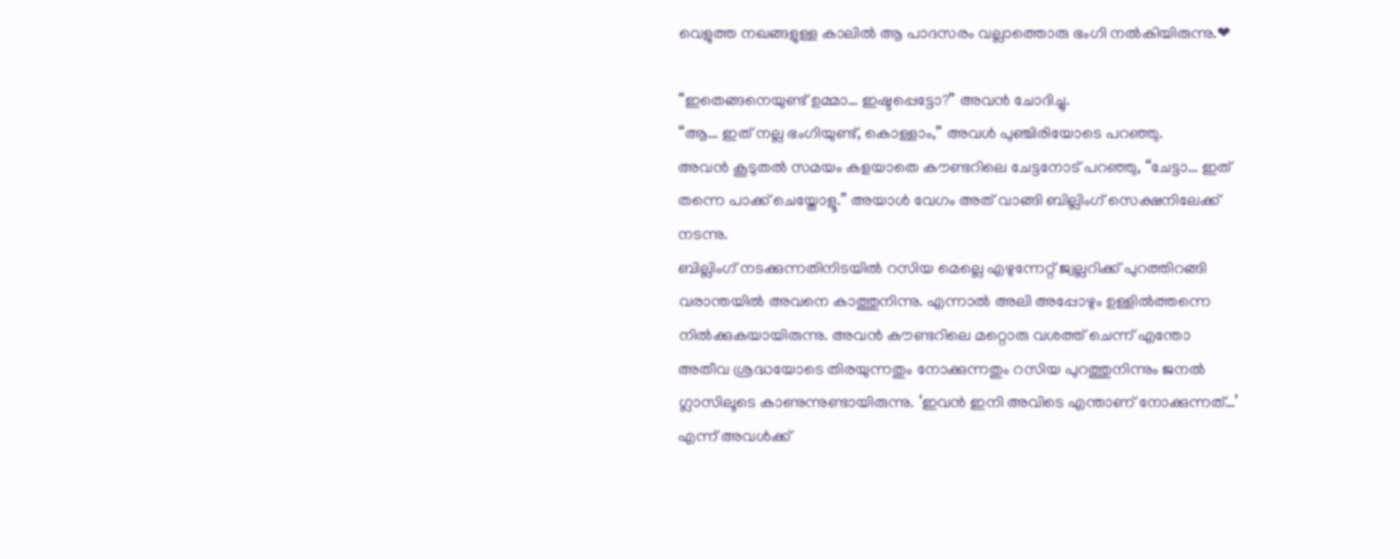വെളുത്ത നഖങ്ങളുള്ള കാലിൽ ആ പാദസരം വല്ലാത്തൊരു ഭംഗി നൽകിയിരുന്നു.❤

“ഇതെങ്ങനെയുണ്ട് ഉമ്മാ… ഇഷ്ടപ്പെട്ടോ?” അവൻ ചോദിച്ചു.
“ആ… ഇത് നല്ല ഭംഗിയുണ്ട്, കൊള്ളാം,” അവൾ പുഞ്ചിരിയോടെ പറഞ്ഞു.
അവൻ കൂടുതൽ സമയം കളയാതെ കൗണ്ടറിലെ ചേട്ടനോട് പറഞ്ഞു, “ചേട്ടാ… ഇത് തന്നെ പാക്ക് ചെയ്തോളൂ.” അയാൾ വേഗം അത് വാങ്ങി ബില്ലിംഗ് സെക്ഷനിലേക്ക് നടന്നു.
ബില്ലിംഗ് നടക്കുന്നതിനിടയിൽ റസിയ മെല്ലെ എഴുന്നേറ്റ് ജ്വല്ലറിക്ക് പുറത്തിറങ്ങി വരാന്തയിൽ അവനെ കാത്തുനിന്നു. എന്നാൽ അലി അപ്പോഴും ഉള്ളിൽത്തന്നെ നിൽക്കുകയായിരുന്നു. അവൻ കൗണ്ടറിലെ മറ്റൊരു വശത്ത് ചെന്ന് എന്തോ അതീവ ശ്രദ്ധയോടെ തിരയുന്നതും നോക്കുന്നതും റസിയ പുറത്തുനിന്നും ജനൽ ഗ്ലാസിലൂടെ കാണുന്നുണ്ടായിരുന്നു. ‘ഇവൻ ഇനി അവിടെ എന്താണ് നോക്കുന്നത്…’ എന്ന് അവൾക്ക്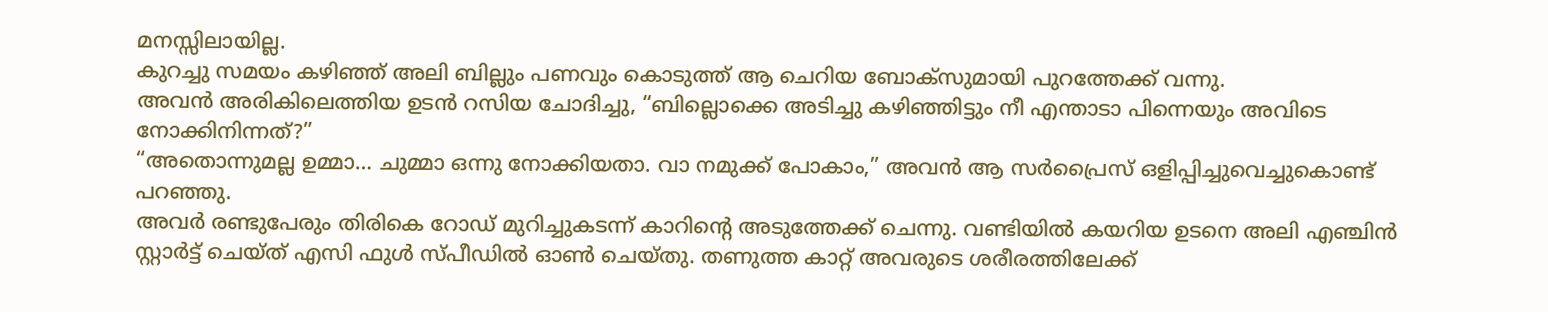മനസ്സിലായില്ല.
കുറച്ചു സമയം കഴിഞ്ഞ് അലി ബില്ലും പണവും കൊടുത്ത് ആ ചെറിയ ബോക്സുമായി പുറത്തേക്ക് വന്നു.
അവൻ അരികിലെത്തിയ ഉടൻ റസിയ ചോദിച്ചു, “ബില്ലൊക്കെ അടിച്ചു കഴിഞ്ഞിട്ടും നീ എന്താടാ പിന്നെയും അവിടെ നോക്കിനിന്നത്?”
“അതൊന്നുമല്ല ഉമ്മാ… ചുമ്മാ ഒന്നു നോക്കിയതാ. വാ നമുക്ക് പോകാം,” അവൻ ആ സർപ്രൈസ് ഒളിപ്പിച്ചുവെച്ചുകൊണ്ട് പറഞ്ഞു.
അവർ രണ്ടുപേരും തിരികെ റോഡ് മുറിച്ചുകടന്ന് കാറിന്റെ അടുത്തേക്ക് ചെന്നു. വണ്ടിയിൽ കയറിയ ഉടനെ അലി എഞ്ചിൻ സ്റ്റാർട്ട് ചെയ്ത് എസി ഫുൾ സ്പീഡിൽ ഓൺ ചെയ്തു. തണുത്ത കാറ്റ് അവരുടെ ശരീരത്തിലേക്ക്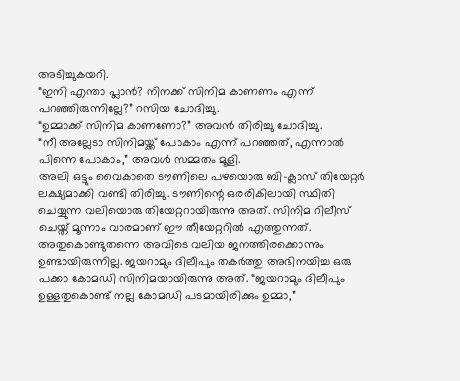അടിച്ചുകയറി.
“ഇനി എന്താ പ്ലാൻ? നിനക്ക് സിനിമ കാണണം എന്ന് പറഞ്ഞിരുന്നില്ലേ?” റസിയ ചോദിച്ചു.
“ഉമ്മാക്ക് സിനിമ കാണണോ?” അവൻ തിരിച്ചു ചോദിച്ചു.
“നീ അല്ലേടാ സിനിമയ്ക്ക് പോകാം എന്ന് പറഞ്ഞത്, എന്നാൽ പിന്നെ പോകാം,” അവൾ സമ്മതം മൂളി.
അലി ഒട്ടും വൈകാതെ ടൗണിലെ പഴയൊരു ബി-ക്ലാസ് തിയേറ്റർ ലക്ഷ്യമാക്കി വണ്ടി തിരിച്ചു. ടൗണിന്റെ ഒരരികിലായി സ്ഥിതി ചെയ്യുന്ന വലിയൊരു തിയേറ്ററായിരുന്നു അത്. സിനിമ റിലീസ് ചെയ്ത് മൂന്നാം വാരമാണ് ഈ തീയേറ്ററിൽ എത്തുന്നത്.
അതുകൊണ്ടുതന്നെ അവിടെ വലിയ ജനത്തിരക്കൊന്നും ഉണ്ടായിരുന്നില്ല. ജയറാമും ദിലീപും തകർത്തു അഭിനയിച്ച ഒരു പക്കാ കോമഡി സിനിമയായിരുന്നു അത്. “ജയറാമും ദിലീപും ഉള്ളതുകൊണ്ട് നല്ല കോമഡി പടമായിരിക്കും ഉമ്മാ,”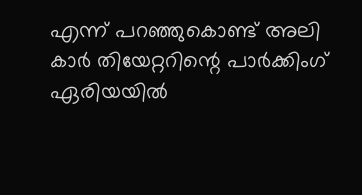എന്ന് പറഞ്ഞുകൊണ്ട് അലി കാർ തിയേറ്ററിന്റെ പാർക്കിംഗ് ഏരിയയിൽ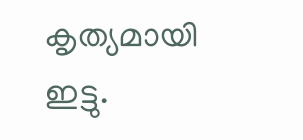കൃത്യമായി ഇട്ടു.